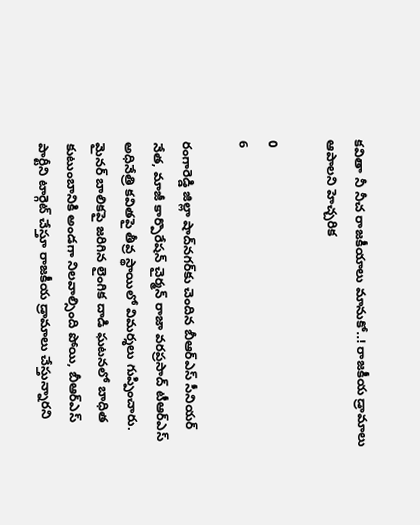కవితా నీ నీచ రాజకీయాలు మానుకో..! రాజకీయ డ్రామాలు ఆపాలని హెచ్చరిక

0
6

రంగారెడ్డి జిల్లా షాద్‌నగర్‌కు చెందిన బీఆర్ఎస్ సీనియర్ నేత, మాజీ కార్పొరేషన్ చైర్మన్ రాజా వరప్రసాద్ టీఆర్ఎస్ అధినేత్రి కవితపై తీవ్ర స్థాయిలో విమర్శలు గుప్పించారు. మైనర్ బాలికపై జరిగిన లైంగిక దాడి ఘటనలో బాధిత కుటుంబానికి అండగా నిలవాల్సింది పోయి, బీఆర్ఎస్ పార్టీని టార్గెట్ చేస్తూ రాజకీయ డ్రామాలు చేస్తున్నారని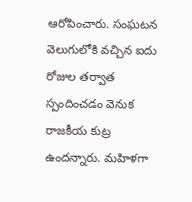ఆరోపించారు. సంఘటన వెలుగులోకి వచ్చిన ఐదు రోజుల తర్వాత స్పందించడం వెనుక రాజకీయ కుట్ర ఉందన్నారు. మహిళగా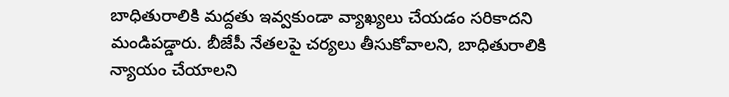బాధితురాలికి మద్దతు ఇవ్వకుండా వ్యాఖ్యలు చేయడం సరికాదని మండిపడ్డారు. బీజేపీ నేతలపై చర్యలు తీసుకోవాలని, బాధితురాలికి న్యాయం చేయాలని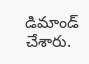డిమాండ్ చేశారు.